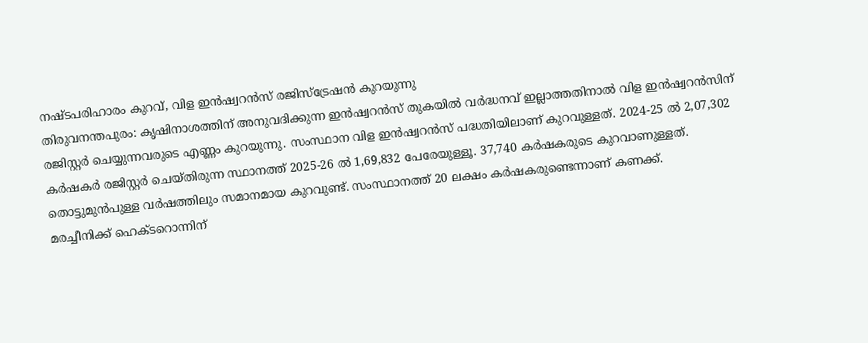നഷ്ടപരിഹാരം കുറവ്, വിള ഇൻഷ്വറൻസ് രജിസ്ട്രേഷൻ കുറയുന്നു
തിരുവനന്തപുരം: കൃഷിനാശത്തിന് അനുവദിക്കുന്ന ഇൻഷ്വറൻസ് തുകയിൽ വർദ്ധനവ് ഇല്ലാത്തതിനാൽ വിള ഇൻഷ്വറൻസിന് രജിസ്റ്റർ ചെയ്യുന്നവരുടെ എണ്ണം കുറയുന്നു. സംസ്ഥാന വിള ഇൻഷ്വറൻസ് പദ്ധതിയിലാണ് കുറവുള്ളത്. 2024-25 ൽ 2,07,302 കർഷകർ രജിസ്റ്റർ ചെയ്തിരുന്ന സ്ഥാനത്ത് 2025-26 ൽ 1,69,832 പേരേയുള്ളൂ. 37,740 കർഷകരുടെ കുറവാണുള്ളത്. തൊട്ടുമുൻപുള്ള വർഷത്തിലും സമാനമായ കുറവുണ്ട്. സംസ്ഥാനത്ത് 20 ലക്ഷം കർഷകരുണ്ടെന്നാണ് കണക്ക്.
മരച്ചീനിക്ക് ഹെക്ടറൊന്നിന്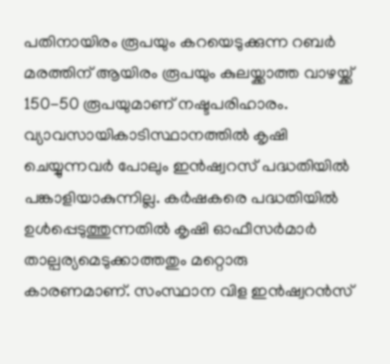പതിനായിരം രൂപയും കറയെടുക്കുന്ന റബർ മരത്തിന് ആയിരം രൂപയും കുലയ്ക്കാത്ത വാഴയ്ക്ക് 150-50 രൂപയുമാണ് നഷ്ടപരിഹാരം.
വ്യാവസായികാടിസ്ഥാനത്തിൽ കൃഷി ചെയ്യുന്നവർ പോലും ഇൻഷ്വറസ് പദ്ധതിയിൽ പങ്കാളിയാകുന്നില്ല. കർഷകരെ പദ്ധതിയിൽ ഉൾപ്പെടുത്തുന്നതിൽ കൃഷി ഓഫീസർമാർ താല്പര്യമെടുക്കാത്തതും മറ്റൊരു കാരണമാണ്. സംസ്ഥാന വിള ഇൻഷ്വറൻസ്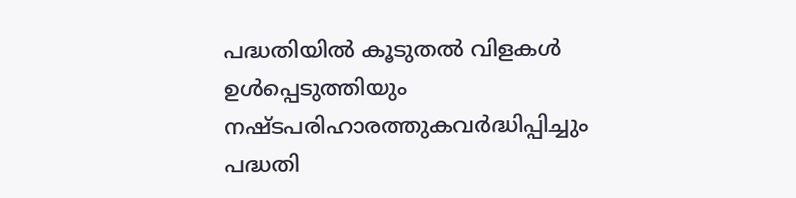പദ്ധതിയിൽ കൂടുതൽ വിളകൾ ഉൾപ്പെടുത്തിയും നഷ്ടപരിഹാരത്തുകവർദ്ധിപ്പിച്ചും പദ്ധതി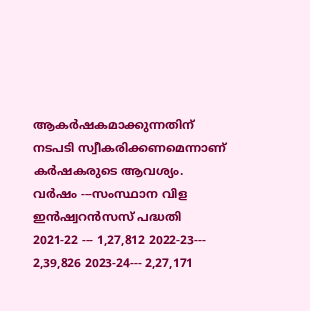ആകർഷകമാക്കുന്നതിന് നടപടി സ്വീകരിക്കണമെന്നാണ് കർഷകരുടെ ആവശ്യം.
വർഷം ---സംസ്ഥാന വിള ഇൻഷ്വറൻസസ് പദ്ധതി
2021-22 --- 1,27,812 2022-23--- 2,39,826 2023-24--- 2,27,171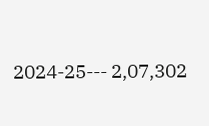2024-25--- 2,07,302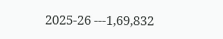2025-26 ---1,69,832